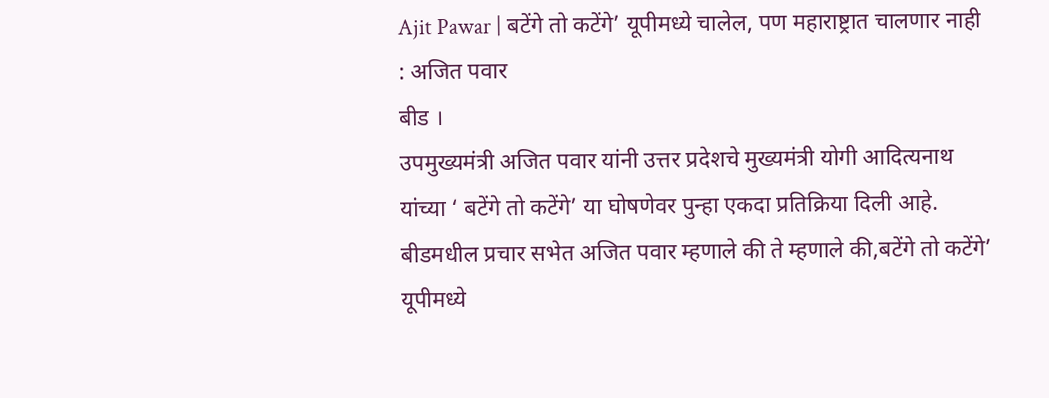Ajit Pawar | बटेंगे तो कटेंगे’ यूपीमध्ये चालेल, पण महाराष्ट्रात चालणार नाही : अजित पवार
बीड ।
उपमुख्यमंत्री अजित पवार यांनी उत्तर प्रदेशचे मुख्यमंत्री योगी आदित्यनाथ यांच्या ‘ बटेंगे तो कटेंगे’ या घोषणेवर पुन्हा एकदा प्रतिक्रिया दिली आहे. बीडमधील प्रचार सभेत अजित पवार म्हणाले की ते म्हणाले की,बटेंगे तो कटेंगे’ यूपीमध्ये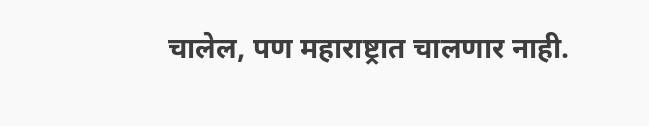चालेल, पण महाराष्ट्रात चालणार नाही.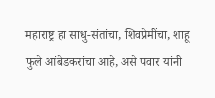महाराष्ट्र हा साधु-संतांचा, शिवप्रेमींचा, शाहू फुले आंबेडकरांचा आहे, असे पवार यांनी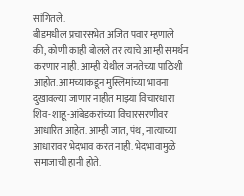सांगितले.
बीडमधील प्रचारसभेत अजित पवार म्हणाले की, कोणी काही बोलले तर त्याचे आम्ही समर्थन करणार नाही. आम्ही येथील जनतेच्या पाठिशी आहोत. आमच्याकडून मुस्लिमांच्या भावना दुखावल्या जाणार नाहीत माझ्या विचारधारा शिव-शाहू-आंबेडकरांच्या विचारसरणीवर आधारित आहेत. आम्ही जात, पंथ, नात्याच्या आधारावर भेदभाव करत नाही. भेदभावामुळे समाजाची हानी होते.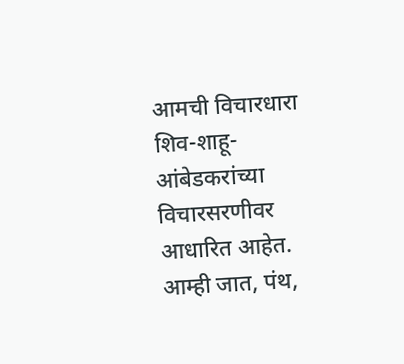आमची विचारधारा शिव-शाहू-आंबेडकरांच्या विचारसरणीवर आधारित आहेत. आम्ही जात, पंथ,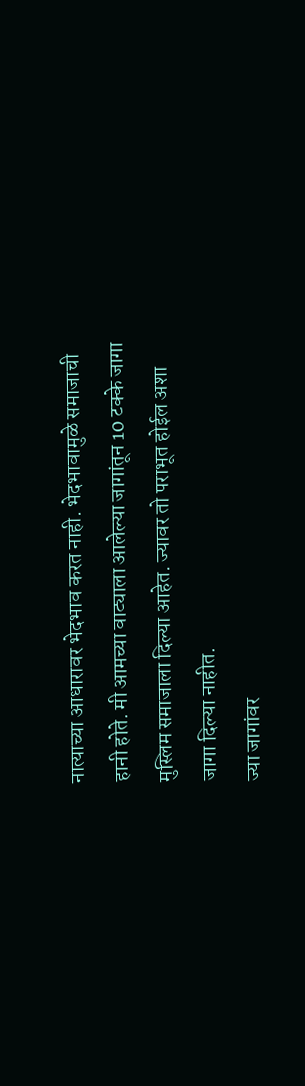नात्याच्या आधारावर भेदभाव करत नाही. भेदभावामुळे समाजाची हानी होते. मी आमच्या वाट्याला आलेल्या जागांतून 10 टक्के जागा मुस्लिम समाजाला दिल्या आहेत. ज्यावर तो पराभूत होईल अशा जागा दिल्या नाहीत.
ज्या जागांवर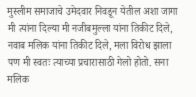मुस्लीम समाजाचे उमेदवार निवडून येतील अशा जागा मी त्यांना दिल्या मी नजीबमुल्ला यांना तिकीट दिले, नवाब मलिक यांना तिकीट दिले, मला विरोध झाला पण मी स्वतः त्याच्या प्रचारासाठी गेलो होतो. सना मलिक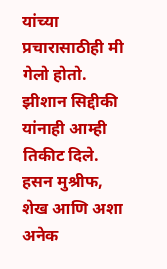यांच्या प्रचारासाठीही मी गेलो होतो. झीशान सिद्दीकी यांनाही आम्ही तिकीट दिले. हसन मुश्रीफ, शेख आणि अशा अनेक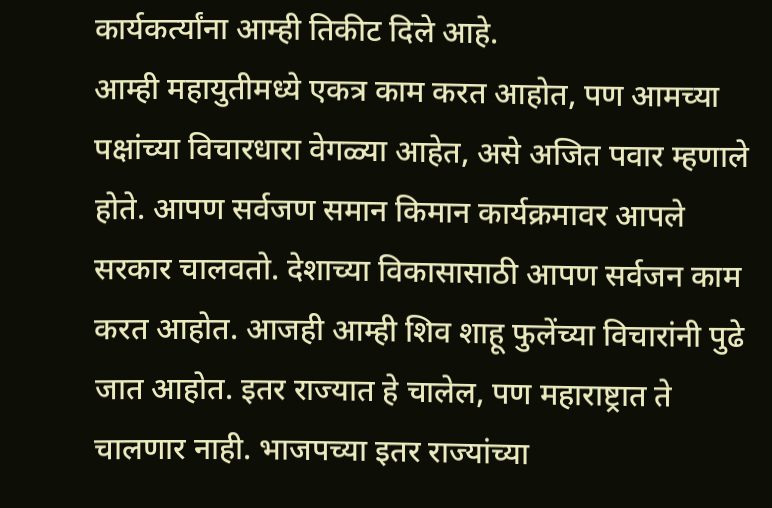कार्यकर्त्यांना आम्ही तिकीट दिले आहे.
आम्ही महायुतीमध्ये एकत्र काम करत आहोत, पण आमच्या पक्षांच्या विचारधारा वेगळ्या आहेत, असे अजित पवार म्हणाले होते. आपण सर्वजण समान किमान कार्यक्रमावर आपले सरकार चालवतो. देशाच्या विकासासाठी आपण सर्वजन काम करत आहोत. आजही आम्ही शिव शाहू फुलेंच्या विचारांनी पुढे जात आहोत. इतर राज्यात हे चालेल, पण महाराष्ट्रात ते चालणार नाही. भाजपच्या इतर राज्यांच्या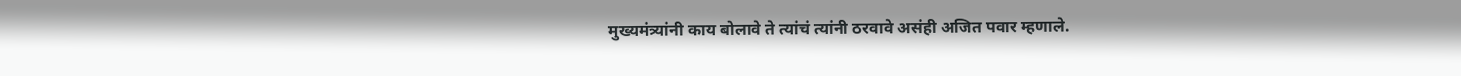मुख्यमंत्र्यांनी काय बोलावे ते त्यांचं त्यांनी ठरवावे असंही अजित पवार म्हणाले.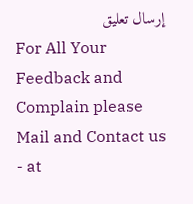إرسال تعليق
For All Your Feedback and Complain please Mail and Contact us - at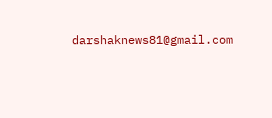darshaknews81@gmail.com